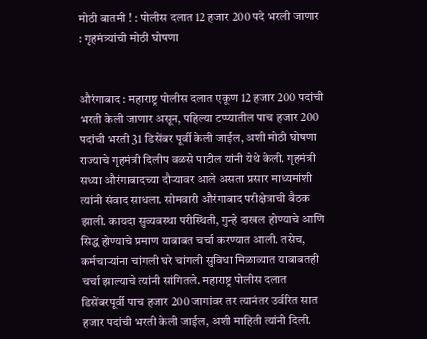मोठी बातमी ! : पोलीस दलात 12 हजार 200 पदे भरली जाणार : गृहमंत्र्यांची मोठी घोषणा


औरंगाबाद : महाराष्ट्र पोलीस दलात एकूण 12 हजार 200 पदांची भरती केली जाणार असून, पहिल्या टप्प्यातील पाच हजार 200 पदांची भरती 31 डिसेंबर पूर्वी केली जाईल, अशी मोठी घोषणा राज्याचे गृहमंत्री दिलीप वळसे पाटील यांनी येथे केली. गृहमंत्री सध्या औरंगाबादच्या दौर्‍यावर आले असता प्रसार माध्यमांशी त्यांनी संवाद साधला. सोमवारी औरंगाबाद परीक्षेत्राची बैठक झाली. कायदा सुव्यवस्था परीस्थिती, गुन्हे दाखल होण्याचे आणि सिद्ध होण्याचे प्रमाण याबाबत चर्चा करण्यात आली. तसेच, कर्मचार्‍यांना चांगली घरे चांगली सुविधा मिळाव्यात याबाबतही चर्चा झाल्याचे त्यांनी सांगितले. महाराष्ट्र पोलीस दलात डिसेंबरपूर्वी पाच हजार 200 जागांवर तर त्यानंतर उर्वरित सात हजार पदांची भरती केली जाईल, अशी माहिती त्यांनी दिली.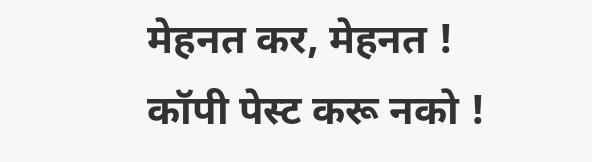मेहनत कर, मेहनत ! कॉपी पेस्ट करू नको !